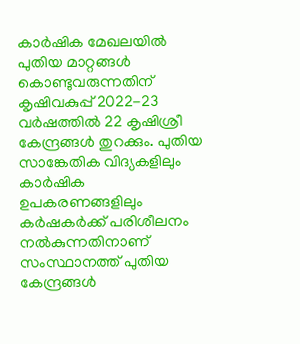കാർഷിക മേഖലയിൽ പുതിയ മാറ്റങ്ങൾ കൊണ്ടുവരുന്നതിന് കൃഷിവകുപ്പ് 2022-23 വർഷത്തിൽ 22 കൃഷിശ്രീ കേന്ദ്രങ്ങൾ തുറക്കും. പുതിയ സാങ്കേതിക വിദ്യകളിലും കാർഷിക ഉപകരണങ്ങളിലും കർഷകർക്ക് പരിശീലനം നൽകുന്നതിനാണ് സംസ്ഥാനത്ത് പുതിയ കേന്ദ്രങ്ങൾ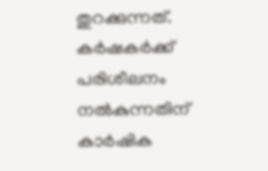തുറക്കുന്നത്. കർഷകർക്ക് പരിശീലനം നൽകുന്നതിന് കാർഷിക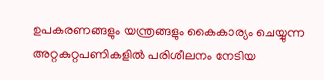ഉപകരണങ്ങളും യന്ത്രങ്ങളും കൈകാര്യം ചെയ്യുന്ന അറ്റകുറ്റപണികളിൽ പരിശീലനം നേടിയ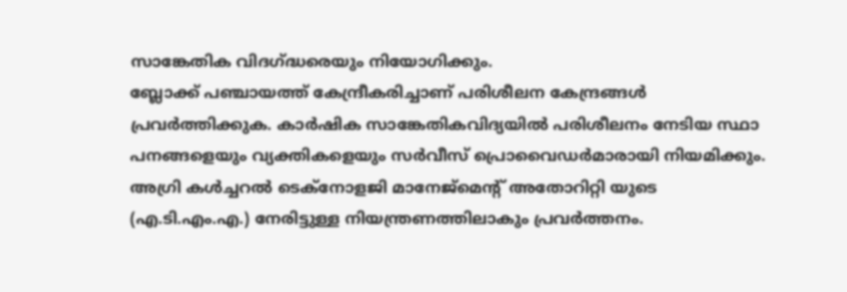സാങ്കേതിക വിദഗ്ദ്ധരെയും നിയോഗിക്കും.
ബ്ലോക്ക് പഞ്ചായത്ത് കേന്ദ്രീകരിച്ചാണ് പരിശീലന കേന്ദ്രങ്ങൾ പ്രവർത്തിക്കുക. കാർഷിക സാങ്കേതികവിദ്യയിൽ പരിശീലനം നേടിയ സ്ഥാ പനങ്ങളെയും വ്യക്തികളെയും സർവീസ് പ്രൊവൈഡർമാരായി നിയമിക്കും. അഗ്രി കൾച്ചറൽ ടെക്നോളജി മാനേജ്മെന്റ് അതോറിറ്റി യുടെ (എ.ടി.എം.എ.) നേരിട്ടുള്ള നിയന്ത്രണത്തിലാകും പ്രവർത്തനം.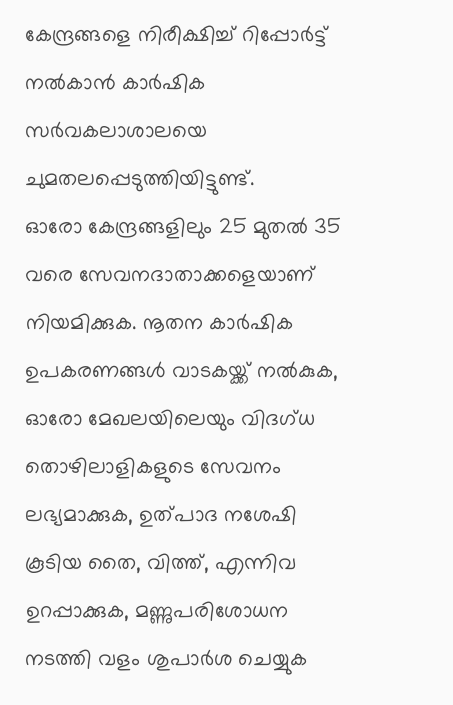കേന്ദ്രങ്ങളെ നിരീക്ഷിച്ച് റിപ്പോർട്ട് നൽകാൻ കാർഷിക സർവകലാശാലയെ ചുമതലപ്പെടുത്തിയിട്ടുണ്ട്.
ഓരോ കേന്ദ്രങ്ങളിലും 25 മുതൽ 35 വരെ സേവനദാതാക്കളെയാണ് നിയമിക്കുക. നൂതന കാർഷിക ഉപകരണങ്ങൾ വാടകയ്ക്ക് നൽകുക, ഓരോ മേഖലയിലെയും വിദഗ്ധ തൊഴിലാളികളുടെ സേവനം ലഭ്യമാക്കുക, ഉത്പാദ നശേഷി കൂടിയ തൈ, വിത്ത്, എന്നിവ ഉറപ്പാക്കുക, മണ്ണുപരിശോധന നടത്തി വളം ശുപാർശ ചെയ്യുക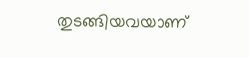തുടങ്ങിയവയാണ്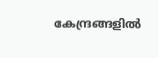കേന്ദ്രങ്ങളിൽ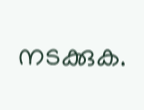നടക്കുക.